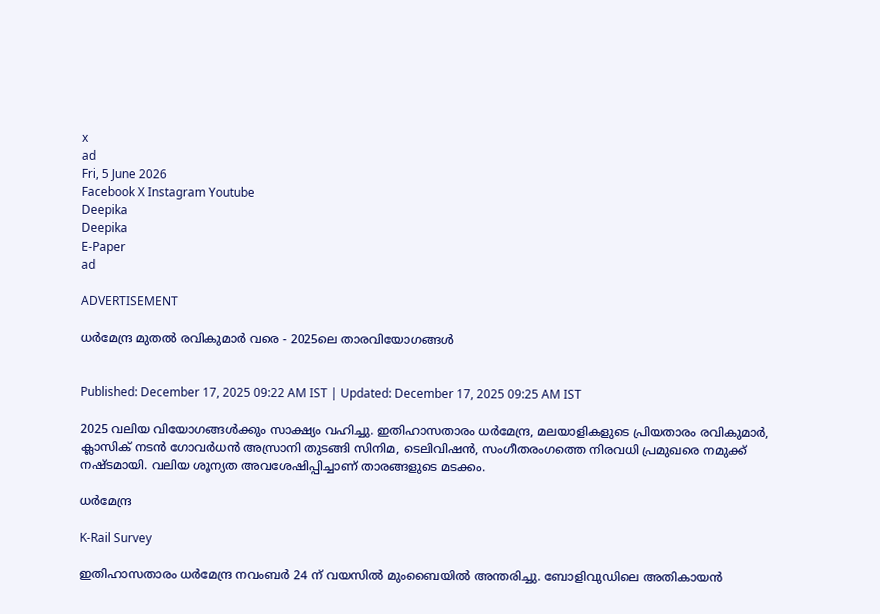x
ad
Fri, 5 June 2026
Facebook X Instagram Youtube
Deepika
Deepika
E-Paper
ad

ADVERTISEMENT

ധർമേന്ദ്ര മുതൽ രവികുമാർ വരെ - 2025ലെ താരവിയോഗങ്ങൾ


Published: December 17, 2025 09:22 AM IST | Updated: December 17, 2025 09:25 AM IST

2025 വലിയ വിയോഗങ്ങൾക്കും സാക്ഷ്യം വഹിച്ചു. ഇതിഹാസതാരം ധര്‍മേന്ദ്ര, മലയാളികളുടെ പ്രിയതാരം രവികുമാര്‍, ക്ലാസിക് നടന്‍ ഗോവര്‍ധന്‍ അസ്രാനി തുടങ്ങി സിനിമ, ടെലിവിഷന്‍, സംഗീതരംഗത്തെ നിരവധി പ്രമുഖരെ നമുക്ക് നഷ്ടമായി. വലിയ ശൂന്യത അവശേഷിപ്പിച്ചാണ് താരങ്ങളുടെ മടക്കം.

ധര്‍മേന്ദ്ര

K-Rail Survey

ഇതിഹാസതാരം ധര്‍മേന്ദ്ര നവംബര്‍ 24 ന് വയസിൽ മുംബൈയില്‍ അന്തരിച്ചു. ബോളിവുഡിലെ അതികായന്‍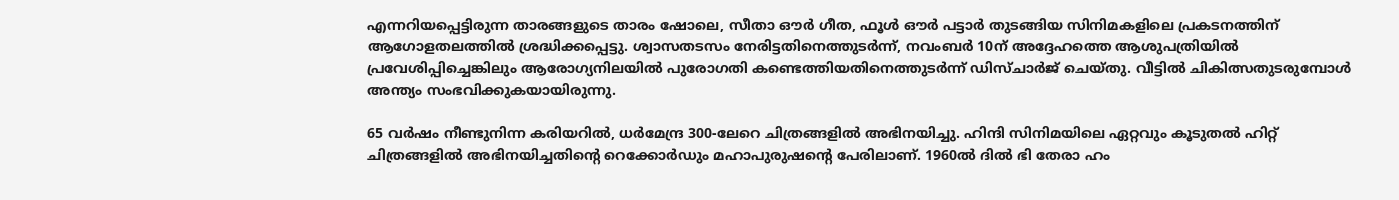എന്നറിയപ്പെട്ടിരുന്ന താരങ്ങളുടെ താരം ഷോലെ, സീതാ ഔര്‍ ഗീത, ഫൂള്‍ ഔര്‍ പട്ടാര്‍ തുടങ്ങിയ സിനിമകളിലെ പ്രകടനത്തിന് ആഗോളതലത്തില്‍ ശ്രദ്ധിക്കപ്പെട്ടു. ശ്വാസതടസം നേരിട്ടതിനെത്തുടര്‍ന്ന്, നവംബര്‍ 10ന് അദ്ദേഹത്തെ ആശുപത്രിയില്‍ പ്രവേശിപ്പിച്ചെങ്കിലും ആരോഗ്യനിലയില്‍ പുരോഗതി കണ്ടെത്തിയതിനെത്തുടര്‍ന്ന് ഡിസ്ചാര്‍ജ് ചെയ്തു. വീട്ടില്‍ ചികിത്സതുടരുമ്പോള്‍ അന്ത്യം സംഭവിക്കുകയായിരുന്നു.

65 വർഷം നീണ്ടുനിന്ന കരിയറിൽ, ധർമേന്ദ്ര 300-ലേറെ ചിത്രങ്ങളിൽ അഭിനയിച്ചു. ഹിന്ദി സിനിമയിലെ ഏറ്റവും കൂടുതൽ ഹിറ്റ് ചിത്രങ്ങളിൽ അഭിനയിച്ചതിന്‍റെ റെക്കോർഡും മഹാപുരുഷന്‍റെ പേരിലാണ്. 1960ൽ ദിൽ ഭി തേരാ ഹം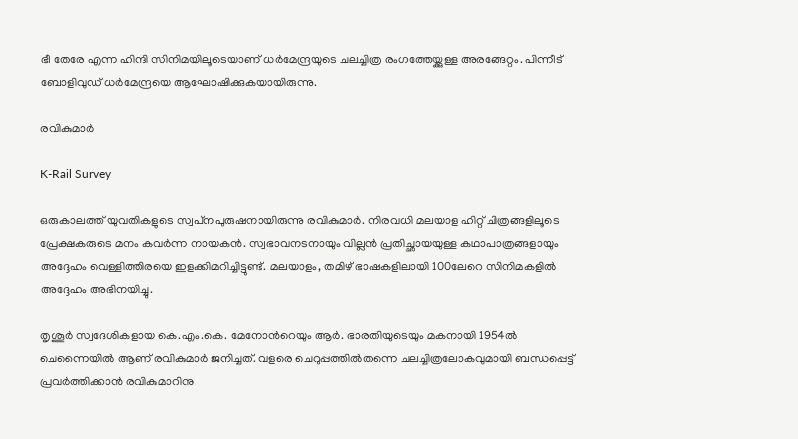ഭീ തേരേ എന്ന ഹിന്ദി സിനിമയിലൂടെയാണ് ധർമേന്ദ്രയുടെ ചലച്ചിത്ര രംഗത്തേയ്ക്കുള്ള അരങ്ങേറ്റം. പിന്നീട് ബോളിവുഡ് ധർമേന്ദ്രയെ ആഘോഷിക്കുകയായിരുന്നു.

രവികുമാര്‍

K-Rail Survey

ഒരുകാലത്ത് യുവതികളുടെ സ്വപ്‌നപുരുഷനായിരുന്നു രവികുമാര്‍. നിരവധി മലയാള ഹിറ്റ് ചിത്രങ്ങളിലൂടെ പ്രേക്ഷകരുടെ മനം കവര്‍ന്ന നായകന്‍. സ്വഭാവനടനായും വില്ലന്‍ പ്രതിച്ഛായയുള്ള കഥാപാത്രങ്ങളായും അദ്ദേഹം വെള്ളിത്തിരയെ ഇളക്കിമറിച്ചിട്ടുണ്ട്. മലയാളം, തമിഴ് ഭാഷകളിലായി 100ലേറെ സിനിമകളില്‍ അദ്ദേഹം അഭിനയിച്ചു.

തൃശൂര്‍ സ്വദേശികളായ കെ.എം.കെ. മേനോന്‍റെയും ആര്‍. ഭാരതിയുടെയും മകനായി 1954ല്‍ ചെന്നൈയില്‍ ആണ് രവികുമാര്‍ ജനിച്ചത്. വളരെ ചെറുപ്പത്തില്‍തന്നെ ചലച്ചിത്രലോകവുമായി ബന്ധപ്പെട്ട് പ്രവര്‍ത്തിക്കാന്‍ രവികുമാറിനു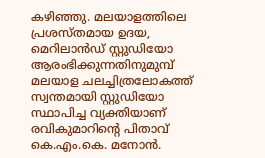കഴിഞ്ഞു. മലയാളത്തിലെ പ്രശസ്തമായ ഉദയ, മെറിലാന്‍ഡ് സ്റ്റുഡിയോ ആരംഭിക്കുന്നതിനുമുമ്പ് മലയാള ചലച്ചിത്രലോകത്ത് സ്വന്തമായി സ്റ്റുഡിയോ സ്ഥാപിച്ച വ്യക്തിയാണ് രവികുമാറിന്‍റെ പിതാവ് കെ.എം.കെ. മനോന്‍.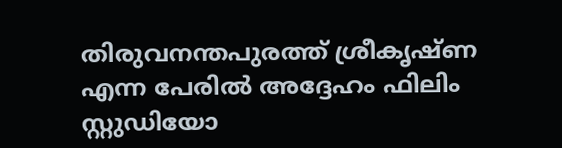തിരുവനന്തപുരത്ത് ശ്രീകൃഷ്ണ എന്ന പേരില്‍ അദ്ദേഹം ഫിലിം സ്റ്റുഡിയോ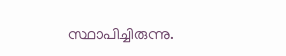സ്ഥാപിച്ചിരുന്നു.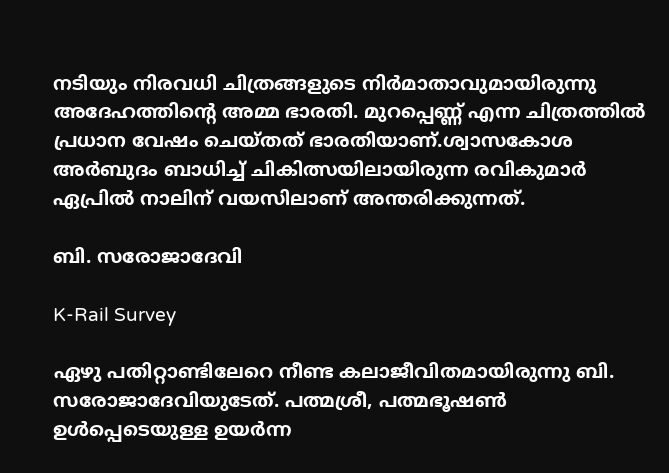നടിയും നിരവധി ചിത്രങ്ങളുടെ നിര്‍മാതാവുമായിരുന്നു അദേഹത്തിന്‍റെ അമ്മ ഭാരതി. മുറപ്പെണ്ണ് എന്ന ചിത്രത്തില്‍ പ്രധാന വേഷം ചെയ്തത് ഭാരതിയാണ്.ശ്വാസകോശ അര്‍ബുദം ബാധിച്ച് ചികിത്സയിലായിരുന്ന രവികുമാര്‍ ഏപ്രില്‍ നാലിന് വയസിലാണ് അന്തരിക്കുന്നത്.

ബി. സരോജാദേവി

K-Rail Survey

ഏഴു പതിറ്റാണ്ടിലേറെ നീണ്ട കലാജീവിതമായിരുന്നു ബി. സരോജാദേവിയുടേത്. പത്മശ്രീ, പത്മഭൂഷണ്‍ ഉള്‍പ്പെടെയുള്ള ഉയര്‍ന്ന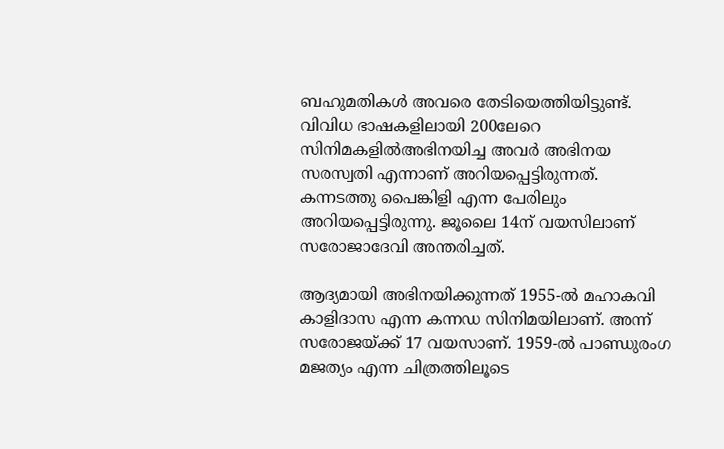ബഹുമതികള്‍ അവരെ തേടിയെത്തിയിട്ടുണ്ട്. വിവിധ ഭാഷകളിലായി 200ലേറെ സിനിമകളില്‍അഭിനയിച്ച അവര്‍ അഭിനയ സരസ്വതി എന്നാണ് അറിയപ്പെട്ടിരുന്നത്. കന്നടത്തു പൈങ്കിളി എന്ന പേരിലും അറിയപ്പെട്ടിരുന്നു. ജൂലൈ 14ന് വയസിലാണ് സരോജാദേവി അന്തരിച്ചത്.

ആദ്യമായി അഭിനയിക്കുന്നത് 1955-ല്‍ മഹാകവി കാളിദാസ എന്ന കന്നഡ സിനിമയിലാണ്. അന്ന് സരോജയ്ക്ക് 17 വയസാണ്. 1959-ല്‍ പാണ്ഡുരംഗ മജത്യം എന്ന ചിത്രത്തിലൂടെ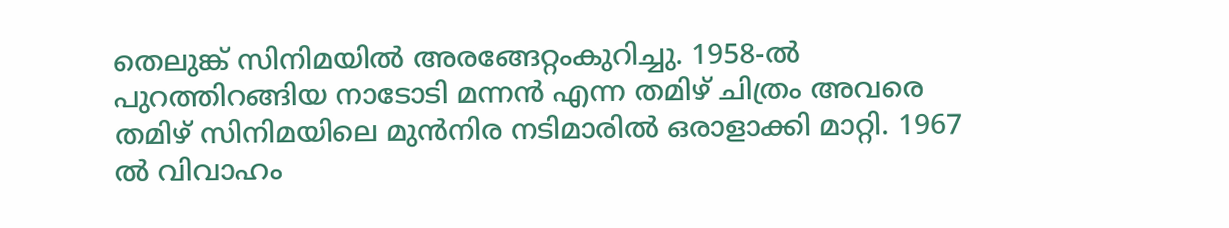തെലുങ്ക് സിനിമയില്‍ അരങ്ങേറ്റംകുറിച്ചു. 1958-ല്‍ പുറത്തിറങ്ങിയ നാടോടി മന്നന്‍ എന്ന തമിഴ് ചിത്രം അവരെ തമിഴ് സിനിമയിലെ മുന്‍നിര നടിമാരില്‍ ഒരാളാക്കി മാറ്റി. 1967 ല്‍ വിവാഹം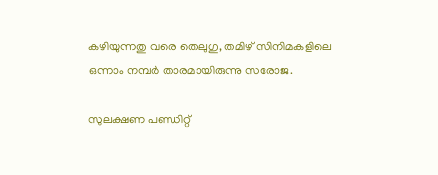കഴിയുന്നതു വരെ തെലുഗു, തമിഴ് സിനിമകളിലെ ഒന്നാം നമ്പര്‍ താരമായിരുന്നു സരോജ.

സുലക്ഷണ പണ്ഡിറ്റ്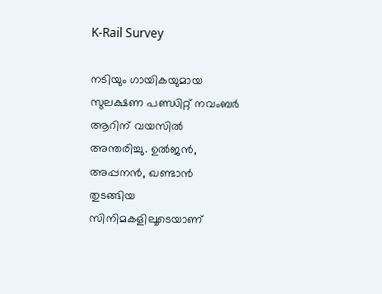K-Rail Survey

നടിയും ഗായികയുമായ സുലക്ഷണ പണ്ഡിറ്റ് നവംബര്‍ ആറിന് വയസില്‍ അന്തരിച്ചു. ഉല്‍ജന്‍, അപ്പനന്‍, ഖണ്ടാന്‍ തുടങ്ങിയ സിനിമകളിലൂടെയാണ്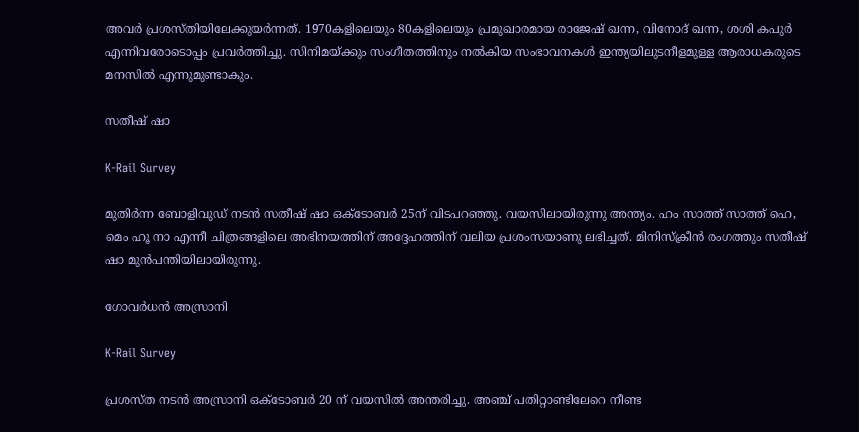അവര്‍ പ്രശസ്തിയിലേക്കുയര്‍ന്നത്. 1970കളിലെയും 80കളിലെയും പ്രമുഖാരമായ രാജേഷ് ഖന്ന, വിനോദ് ഖന്ന, ശശി കപുര്‍ എന്നിവരോടൊപ്പം പ്രവര്‍ത്തിച്ചു. സിനിമയ്ക്കും സംഗീതത്തിനും നല്‍കിയ സംഭാവനകള്‍ ഇന്ത്യയിലുടനീളമുള്ള ആരാധകരുടെ മനസില്‍ എന്നുമുണ്ടാകും.

സതീഷ് ഷാ

K-Rail Survey

മുതിര്‍ന്ന ബോളിവുഡ് നടന്‍ സതീഷ് ഷാ ഒക്ടോബര്‍ 25ന് വിടപറഞ്ഞു. വയസിലായിരുന്നു അന്ത്യം. ഹം സാത്ത് സാത്ത് ഹെ, മെം ഹൂ നാ എന്നീ ചിത്രങ്ങളിലെ അഭിനയത്തിന് അദ്ദേഹത്തിന് വലിയ പ്രശംസയാണു ലഭിച്ചത്. മിനിസ്‌ക്രീന്‍ രംഗത്തും സതീഷ് ഷാ മുന്‍പന്തിയിലായിരുന്നു.

ഗോവര്‍ധന്‍ അസ്രാനി

K-Rail Survey

പ്രശസ്ത നടന്‍ അസ്രാനി ഒക്ടോബര്‍ 20 ന് വയസില്‍ അന്തരിച്ചു. അഞ്ച് പതിറ്റാണ്ടിലേറെ നീണ്ട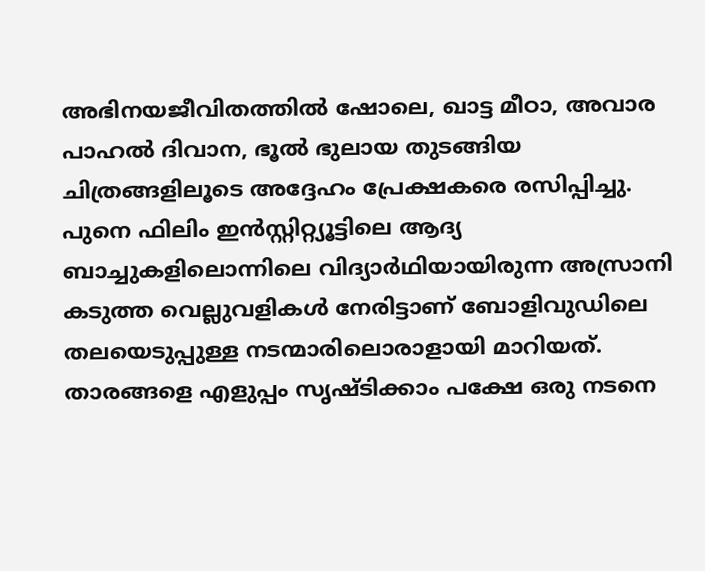അഭിനയജീവിതത്തില്‍ ഷോലെ, ഖാട്ട മീഠാ, അവാര പാഹല്‍ ദിവാന, ഭൂല്‍ ഭുലായ തുടങ്ങിയ ചിത്രങ്ങളിലൂടെ അദ്ദേഹം പ്രേക്ഷകരെ രസിപ്പിച്ചു. പുനെ ഫിലിം ഇന്‍സ്റ്റിറ്റ്യൂട്ടിലെ ആദ്യ ബാച്ചുകളിലൊന്നിലെ വിദ്യാര്‍ഥിയായിരുന്ന അസ്രാനി കടുത്ത വെല്ലുവളികള്‍ നേരിട്ടാണ് ബോളിവുഡിലെ തലയെടുപ്പുള്ള നടന്മാരിലൊരാളായി മാറിയത്. താരങ്ങളെ എളുപ്പം സൃഷ്ടിക്കാം പക്ഷേ ഒരു നടനെ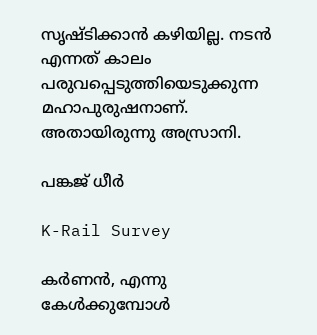സൃഷ്ടിക്കാന്‍ കഴിയില്ല. നടന്‍ എന്നത് കാലം പരുവപ്പെടുത്തിയെടുക്കുന്ന മഹാപുരുഷനാണ്. അതായിരുന്നു അസ്രാനി.

പങ്കജ് ധീര്‍

K-Rail Survey

കര്‍ണന്‍, എന്നു കേള്‍ക്കുമ്പോള്‍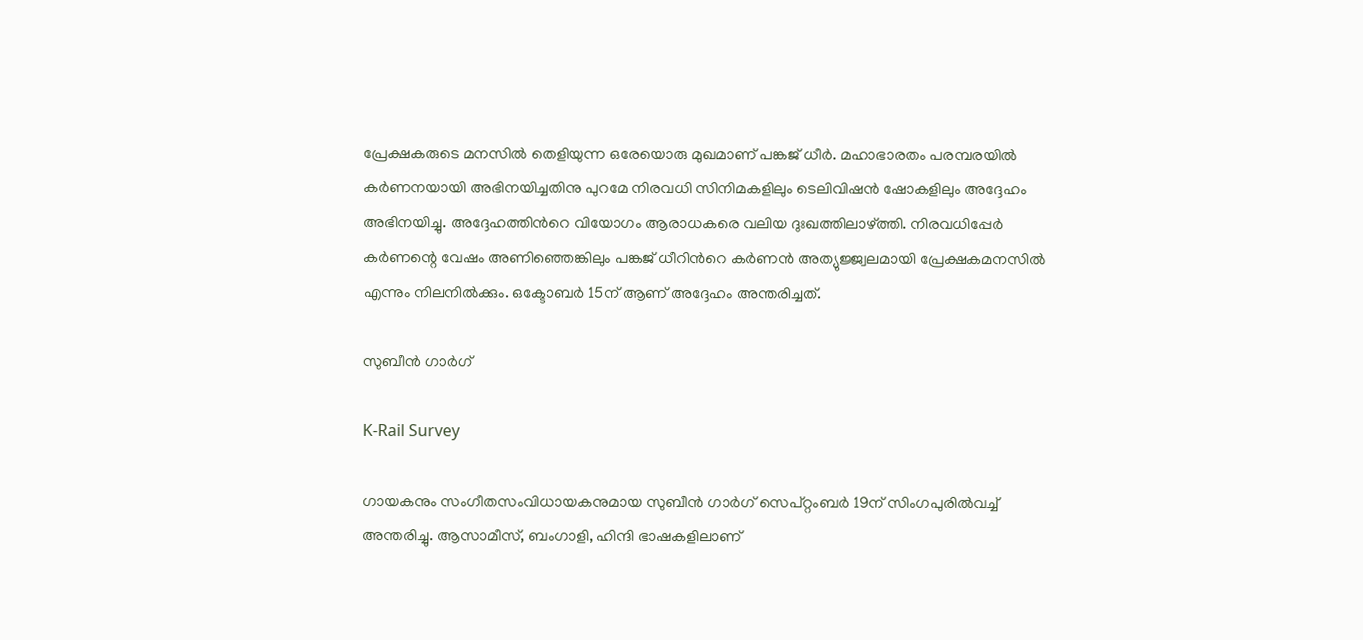പ്രേക്ഷകരുടെ മനസില്‍ തെളിയുന്ന ഒരേയൊരു മുഖമാണ് പങ്കജ് ധീര്‍. മഹാഭാരതം പരമ്പരയില്‍ കര്‍ണനയായി അഭിനയിച്ചതിനു പുറമേ നിരവധി സിനിമകളിലും ടെലിവിഷന്‍ ഷോകളിലും അദ്ദേഹം അഭിനയിച്ചു. അദ്ദേഹത്തിന്‍റെ വിയോഗം ആരാധകരെ വലിയ ദുഃഖത്തിലാഴ്ത്തി. നിരവധിപ്പേര്‍ കര്‍ണന്റെ വേഷം അണിഞ്ഞെങ്കിലും പങ്കജ് ധീറിന്‍റെ കര്‍ണന്‍ അത്യുജ്ജ്വലമായി പ്രേക്ഷകമനസില്‍ എന്നും നിലനില്‍ക്കും. ഒക്ടോബര്‍ 15ന് ആണ് അദ്ദേഹം അന്തരിച്ചത്.

സുബീന്‍ ഗാര്‍ഗ്

K-Rail Survey

ഗായകനും സംഗീതസംവിധായകനുമായ സുബീന്‍ ഗാര്‍ഗ് സെപ്റ്റംബര്‍ 19ന് സിംഗപുരില്‍വച്ച് അന്തരിച്ചു. ആസാമീസ്, ബംഗാളി, ഹിന്ദി ഭാഷകളിലാണ്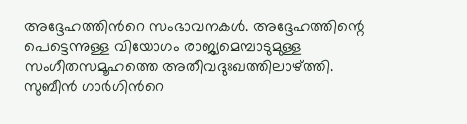അദ്ദേഹത്തിന്‍റെ സംഭാവനകള്‍. അദ്ദേഹത്തിന്റെ പെട്ടെന്നുള്ള വിയോഗം രാജ്യമെമ്പാടുമുള്ള സംഗീതസമൂഹത്തെ അതീവദുഃഖത്തിലാഴ്ത്തി. സുബീന്‍ ഗാര്‍ഗിന്‍റെ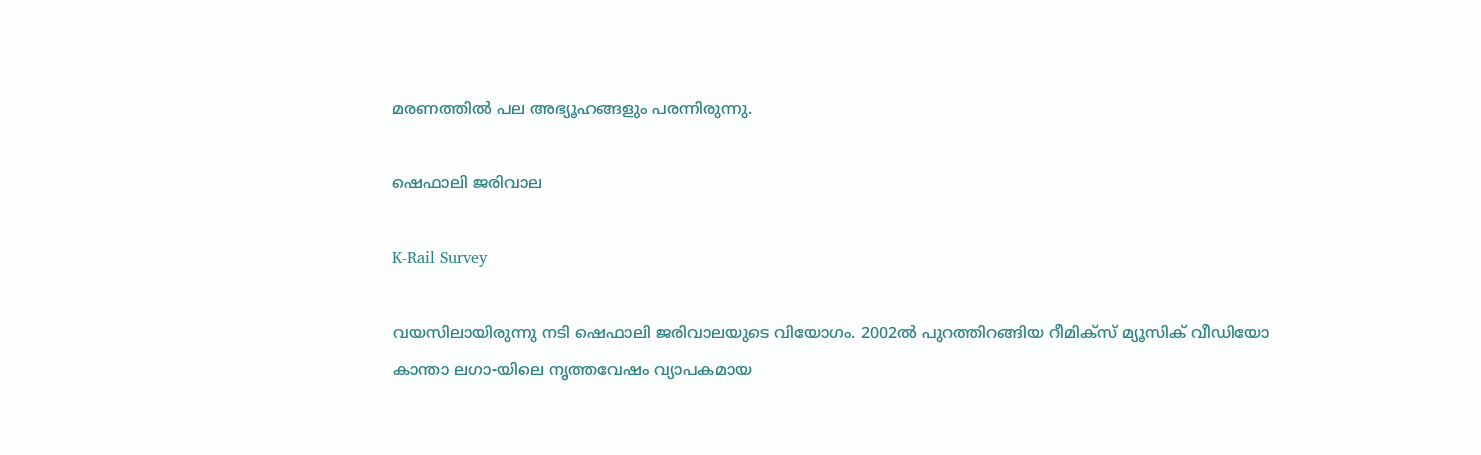മരണത്തില്‍ പല അഭ്യൂഹങ്ങളും പരന്നിരുന്നു.

ഷെഫാലി ജരിവാല

K-Rail Survey

വയസിലായിരുന്നു നടി ഷെഫാലി ജരിവാലയുടെ വിയോഗം. 2002ല്‍ പുറത്തിറങ്ങിയ റീമിക്‌സ് മ്യൂസിക് വീഡിയോ കാന്താ ലഗാ-യിലെ നൃത്തവേഷം വ്യാപകമായ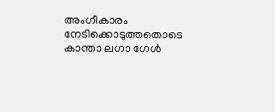അംഗീകാരം നേടിക്കൊടുത്തതൊടെ കാന്താ ലഗാ ഗേള്‍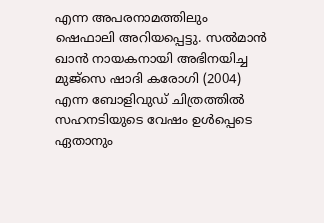എന്ന അപരനാമത്തിലും ഷെഫാലി അറിയപ്പെട്ടു. സല്‍മാന്‍ ഖാന്‍ നായകനായി അഭിനയിച്ച മുജ്‌സെ ഷാദി കരോഗി (2004) എന്ന ബോളിവുഡ് ചിത്രത്തില്‍ സഹനടിയുടെ വേഷം ഉള്‍പ്പെടെ ഏതാനും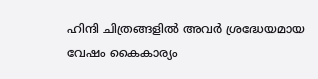ഹിന്ദി ചിത്രങ്ങളില്‍ അവര്‍ ശ്രദ്ധേയമായ വേഷം കൈകാര്യം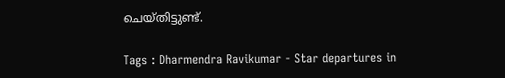ചെയ്തിട്ടുണ്ട്.

Tags : Dharmendra Ravikumar - Star departures in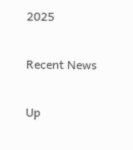2025

Recent News

Up